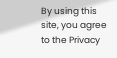By using this site, you agree to the Privacy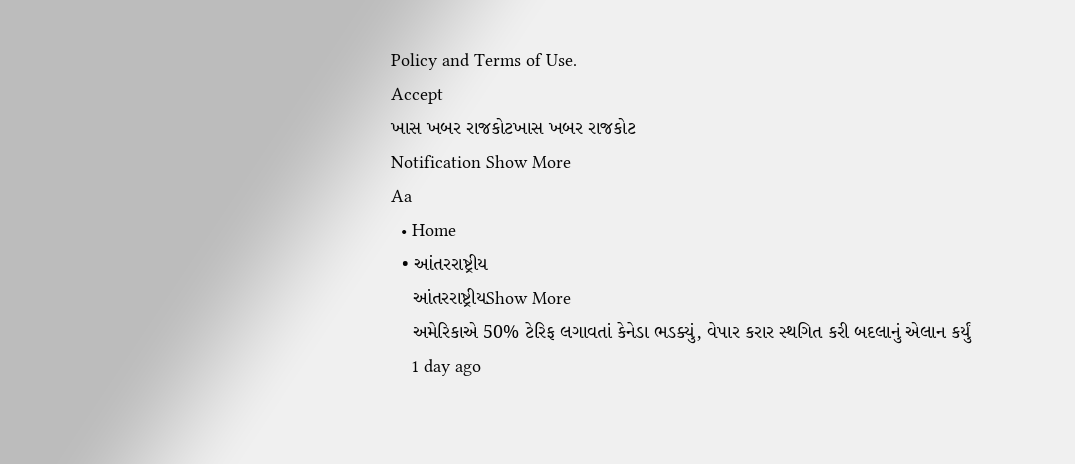Policy and Terms of Use.
Accept
ખાસ ખબર રાજકોટખાસ ખબર રાજકોટ
Notification Show More
Aa
  • Home
  • આંતરરાષ્ટ્રીય
    આંતરરાષ્ટ્રીયShow More
    અમેરિકાએ 50% ટેરિફ લગાવતાં કેનેડા ભડક્યું, વેપાર કરાર સ્થગિત કરી બદલાનું એલાન કર્યું
    1 day ago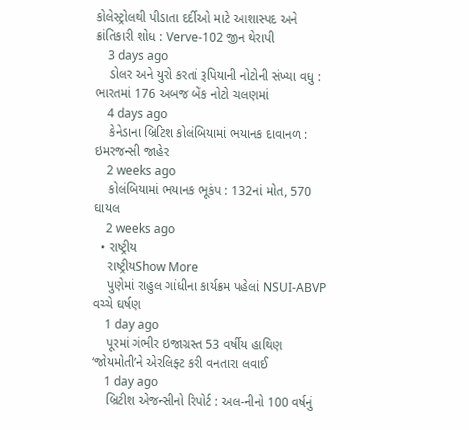કોલેસ્ટ્રોલથી પીડાતા દર્દીઓ માટે આશાસ્પદ અને ક્રાંતિકારી શોધ : Verve-102 જીન થેરાપી
    3 days ago
    ડોલર અને યુરો કરતાં રૂપિયાની નોટોની સંખ્યા વધુ : ભારતમાં 176 અબજ બેંક નોટો ચલણમાં
    4 days ago
    કેનેડાના બ્રિટિશ કોલંબિયામાં ભયાનક દાવાનળ : ઇમરજન્સી જાહેર
    2 weeks ago
    કોલંબિયામાં ભયાનક ભૂકંપ : 132નાં મોત, 570 ઘાયલ
    2 weeks ago
  • રાષ્ટ્રીય
    રાષ્ટ્રીયShow More
    પુણેમાં રાહુલ ગાંધીના કાર્યક્રમ પહેલાં NSUI-ABVP વચ્ચે ઘર્ષણ
    1 day ago
    પૂરમાં ગંભીર ઇજાગ્રસ્ત 53 વર્ષીય હાથિણ ‘જોયમોતી’ને એરલિફ્ટ કરી વનતારા લવાઈ
    1 day ago
    બ્રિટીશ એજન્સીનો રિપોર્ટ : અલ-નીનો 100 વર્ષનું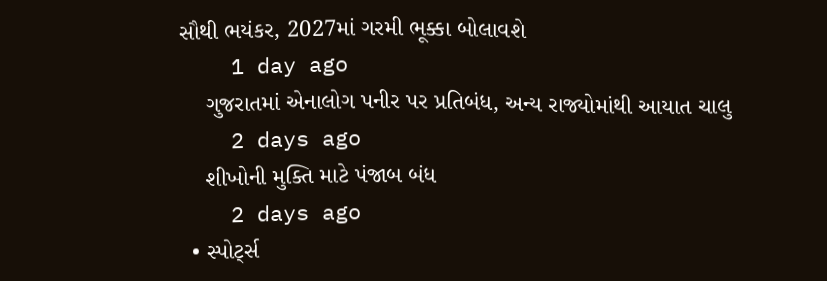સૌથી ભયંકર, 2027માં ગરમી ભૂક્કા બોલાવશે
    1 day ago
    ગુજરાતમાં એનાલોગ પનીર પર પ્રતિબંધ, અન્ય રાજ્યોમાંથી આયાત ચાલુ
    2 days ago
    શીખોની મુક્તિ માટે પંજાબ બંધ
    2 days ago
  • સ્પોર્ટ્સ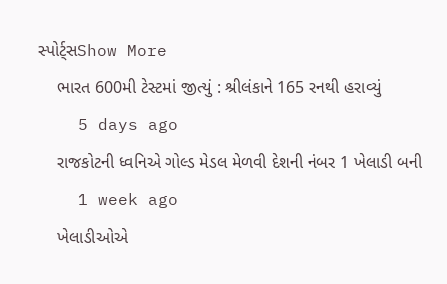સ્પોર્ટ્સShow More
    ભારત 600મી ટેસ્ટમાં જીત્યું : શ્રીલંકાને 165 રનથી હરાવ્યું
    5 days ago
    રાજકોટની ધ્વનિએ ગોલ્ડ મેડલ મેળવી દેશની નંબર 1 ખેલાડી બની
    1 week ago
    ખેલાડીઓએ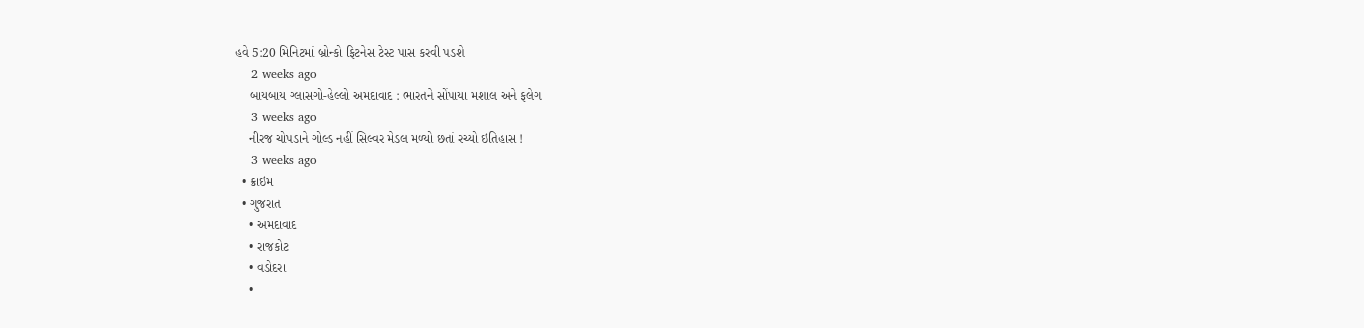હવે 5:20 મિનિટમાં બ્રોન્કો ફિટનેસ ટેસ્ટ પાસ કરવી પડશે
    2 weeks ago
    બાયબાય ગ્લાસગો-હેલ્લો અમદાવાદ : ભારતને સોંપાયા મશાલ અને ફલેગ
    3 weeks ago
    નીરજ ચોપડાને ગોલ્ડ નહીં સિલ્વર મેડલ મળ્યો છતાં રચ્યો ઇતિહાસ !
    3 weeks ago
  • ક્રાઇમ
  • ગુજરાત
    • અમદાવાદ
    • રાજકોટ
    • વડોદરા
    •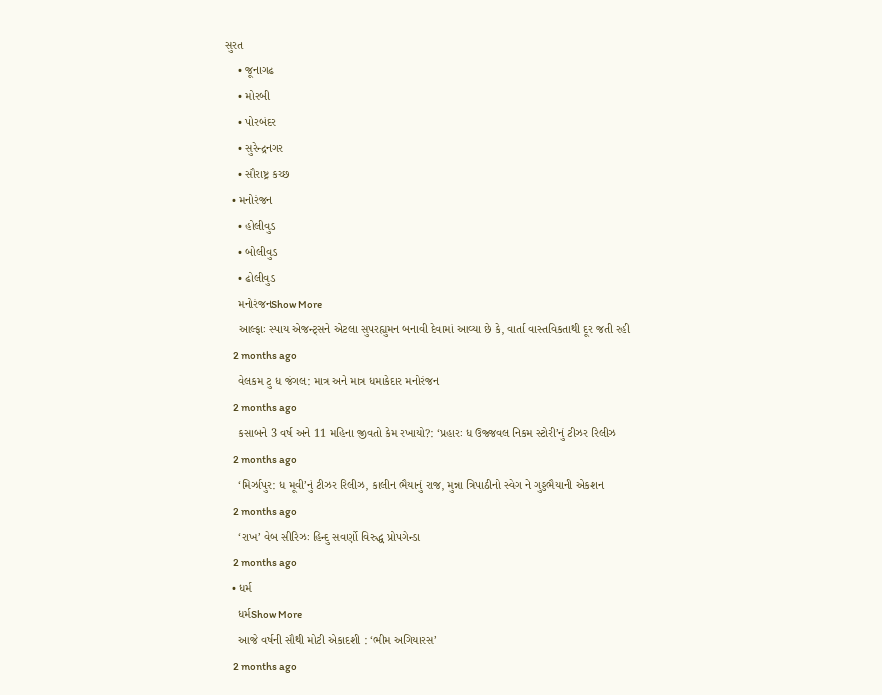સુરત
    • જૂનાગઢ
    • મોરબી
    • પોરબંદર
    • સુરેન્દ્રનગર
    • સૌરાષ્ટ્ર કચ્છ
  • મનોરંજન
    • હોલીવુડ
    • બોલીવુડ
    • ઢોલીવુડ
    મનોરંજનShow More
    આલ્ફાઃ સ્પાય એજન્ટ્સને એટલા સુપરહ્યુમન બનાવી દેવામાં આવ્યા છે કે, વાર્તા વાસ્તવિકતાથી દૂર જતી રહી
    2 months ago
    વેલકમ ટુ ધ જંગલ: માત્ર અને માત્ર ધમાકેદાર મનોરંજન
    2 months ago
    કસાબને 3 વર્ષ અને 11 મહિના જીવતો કેમ રખાયો?: ‘પ્રહારઃ ધ ઉજ્જવલ નિકમ સ્ટોરી’નું ટીઝર રિલીઝ
    2 months ago
    ‘મિર્ઝાપુર: ધ મૂવી’નું ટીઝર રિલીઝ, કાલીન ભૈયાનું રાજ, મુન્ના ત્રિપાઠીનો સ્વેગ ને ગુડ્ડભૈયાની એકશન
    2 months ago
    ‘રાખ’ વેબ સીરિઝઃ હિન્દુ સવર્ણો વિરુદ્ધ પ્રોપગેન્ડા
    2 months ago
  • ધર્મ
    ધર્મShow More
    આજે વર્ષની સૌથી મોટી એકાદશી : ‘ભીમ અગિયારસ’
    2 months ago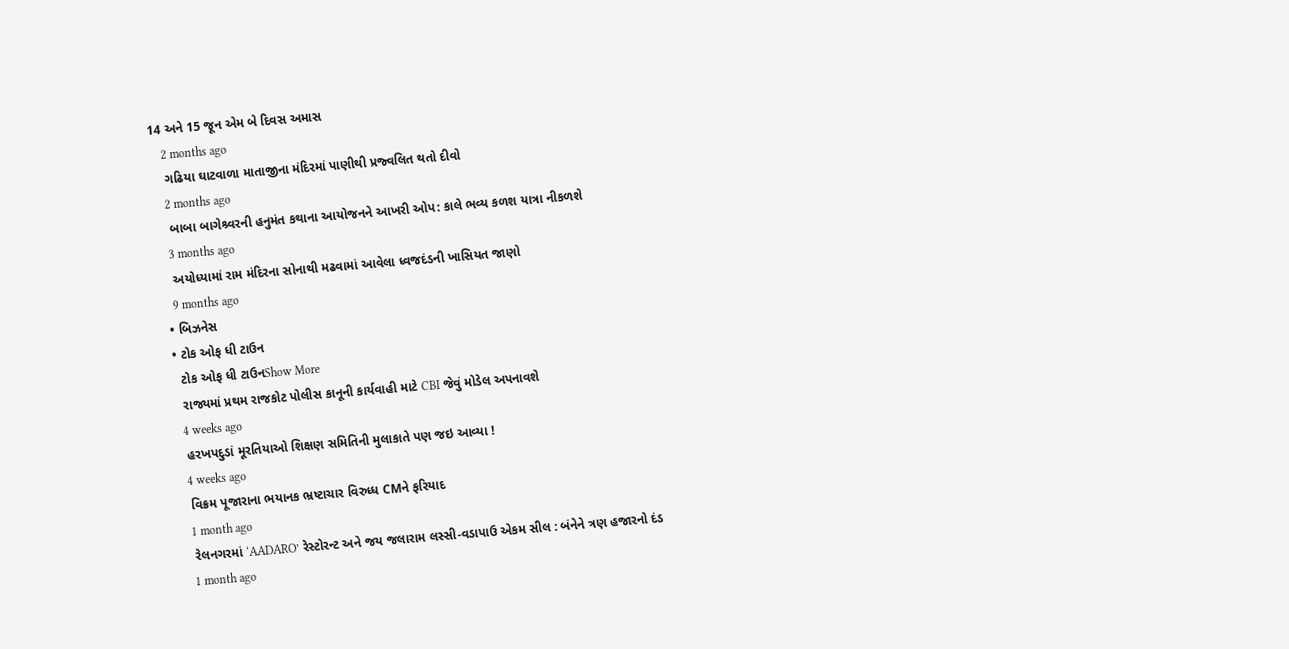14 અને 15 જૂન એમ બે દિવસ અમાસ
    2 months ago
    ગઢિયા ઘાટવાળા માતાજીના મંદિરમાં પાણીથી પ્રજ્વલિત થતો દીવો
    2 months ago
    બાબા બાગેશ્ર્વરની હનુમંત કથાના આયોજનને આખરી ઓપ: કાલે ભવ્ય કળશ યાત્રા નીકળશે
    3 months ago
    અયોધ્યામાં રામ મંદિરના સોનાથી મઢવામાં આવેલા ધ્વજદંડની ખાસિયત જાણો
    9 months ago
  • બિઝનેસ
  • ટોક ઓફ ધી ટાઉન
    ટોક ઓફ ધી ટાઉનShow More
    રાજ્યમાં પ્રથમ રાજકોટ પોલીસ કાનૂની કાર્યવાહી માટે CBI જેવું મોડેલ અપનાવશે
    4 weeks ago
    હરખપદુડાં મૂરતિયાઓ શિક્ષણ સમિતિની મુલાકાતે પણ જઇ આવ્યા !
    4 weeks ago
    વિક્રમ પૂજારાના ભયાનક ભ્રષ્ટાચાર વિરુધ્ધ CMને ફરિયાદ
    1 month ago
    રેલનગરમાં ‘AADARO’ રેસ્ટોરન્ટ અને જય જલારામ લસ્સી-વડાપાઉ એકમ સીલ : બંનેને ત્રણ હજારનો દંડ
    1 month ago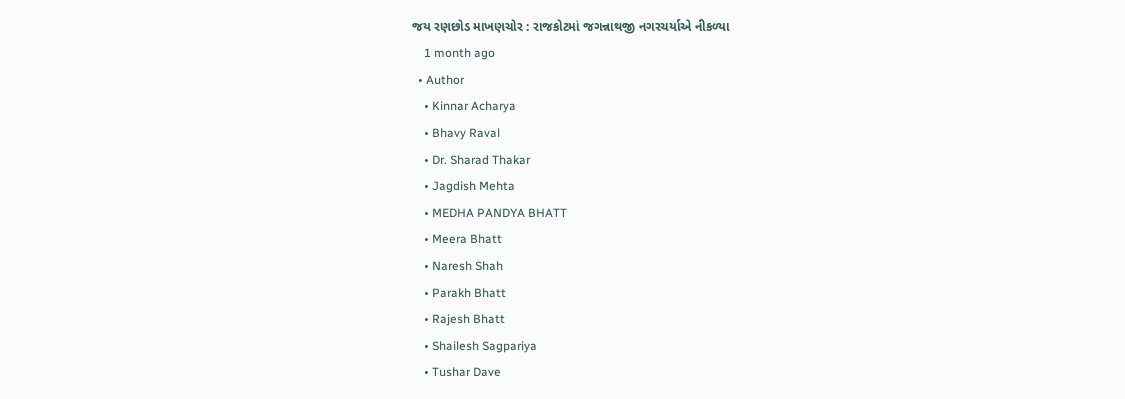જય રણછોડ માખણચોર : રાજકોટમાં જગન્નાથજી નગરચર્યાએ નીકળ્યા
    1 month ago
  • Author
    • Kinnar Acharya
    • Bhavy Raval
    • Dr. Sharad Thakar
    • Jagdish Mehta
    • MEDHA PANDYA BHATT
    • Meera Bhatt
    • Naresh Shah
    • Parakh Bhatt
    • Rajesh Bhatt
    • Shailesh Sagpariya
    • Tushar Dave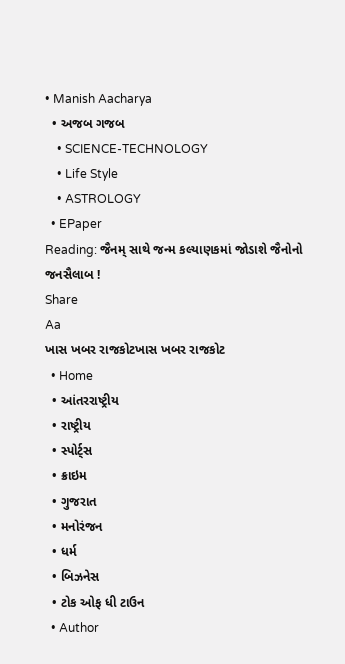• Manish Aacharya
  • અજબ ગજબ
    • SCIENCE-TECHNOLOGY
    • Life Style
    • ASTROLOGY
  • EPaper
Reading: જૈનમ્ સાથે જન્મ કલ્યાણકમાં જોડાશે જૈનોનો જનસૈલાબ !
Share
Aa
ખાસ ખબર રાજકોટખાસ ખબર રાજકોટ
  • Home
  • આંતરરાષ્ટ્રીય
  • રાષ્ટ્રીય
  • સ્પોર્ટ્સ
  • ક્રાઇમ
  • ગુજરાત
  • મનોરંજન
  • ધર્મ
  • બિઝનેસ
  • ટોક ઓફ ધી ટાઉન
  • Author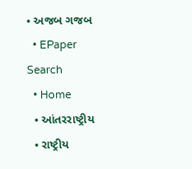• અજબ ગજબ
  • EPaper
Search
  • Home
  • આંતરરાષ્ટ્રીય
  • રાષ્ટ્રીય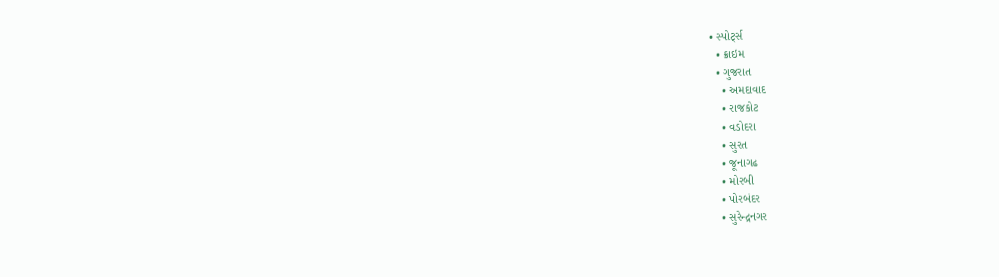• સ્પોર્ટ્સ
  • ક્રાઇમ
  • ગુજરાત
    • અમદાવાદ
    • રાજકોટ
    • વડોદરા
    • સુરત
    • જૂનાગઢ
    • મોરબી
    • પોરબંદર
    • સુરેન્દ્રનગર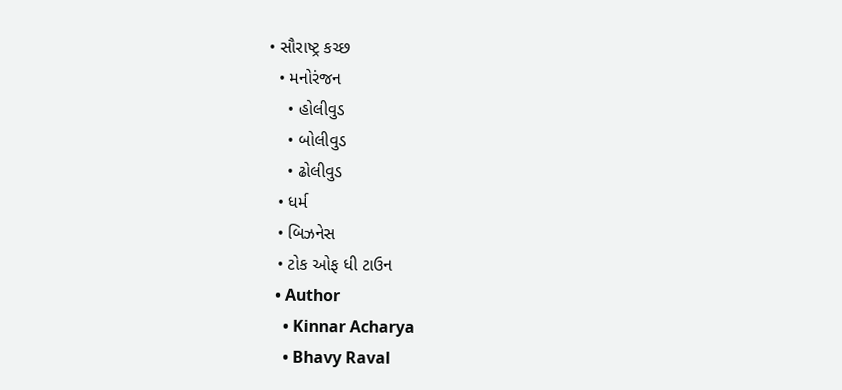• સૌરાષ્ટ્ર કચ્છ
  • મનોરંજન
    • હોલીવુડ
    • બોલીવુડ
    • ઢોલીવુડ
  • ધર્મ
  • બિઝનેસ
  • ટોક ઓફ ધી ટાઉન
  • Author
    • Kinnar Acharya
    • Bhavy Raval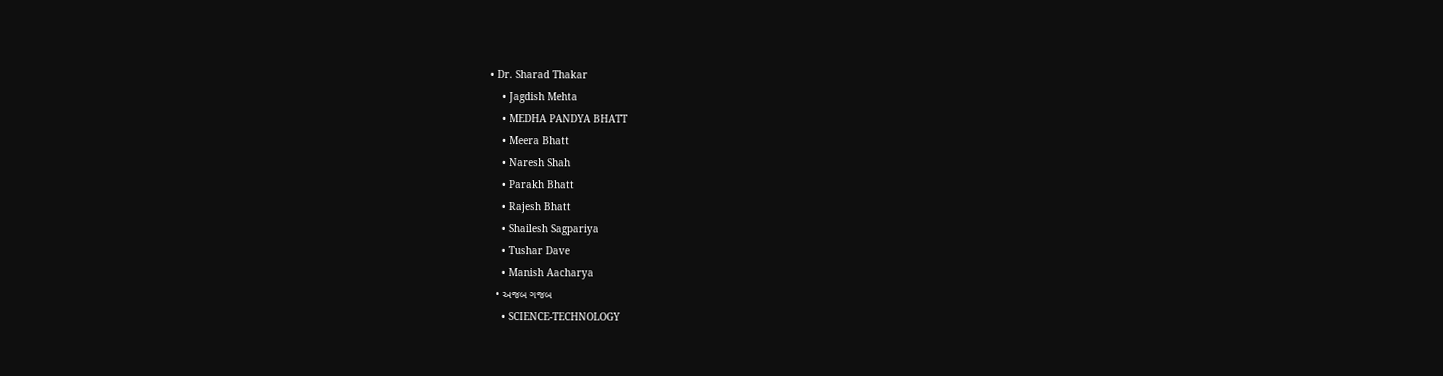• Dr. Sharad Thakar
    • Jagdish Mehta
    • MEDHA PANDYA BHATT
    • Meera Bhatt
    • Naresh Shah
    • Parakh Bhatt
    • Rajesh Bhatt
    • Shailesh Sagpariya
    • Tushar Dave
    • Manish Aacharya
  • અજબ ગજબ
    • SCIENCE-TECHNOLOGY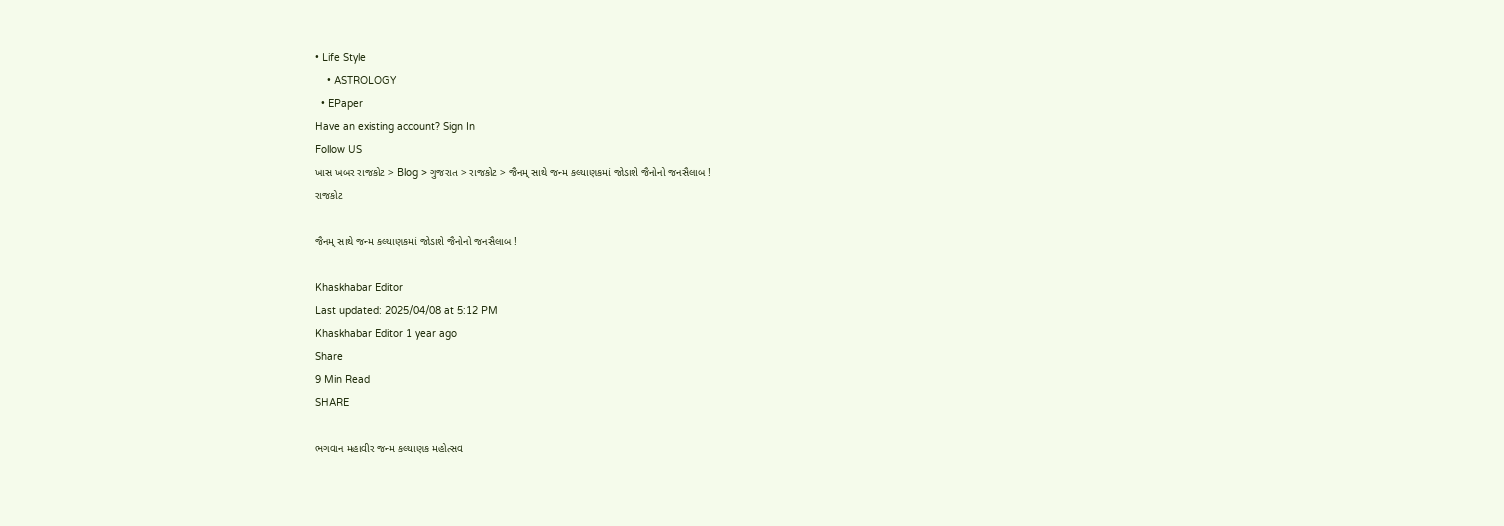• Life Style
    • ASTROLOGY
  • EPaper
Have an existing account? Sign In
Follow US
ખાસ ખબર રાજકોટ > Blog > ગુજરાત > રાજકોટ > જૈનમ્ સાથે જન્મ કલ્યાણકમાં જોડાશે જૈનોનો જનસૈલાબ !
રાજકોટ

જૈનમ્ સાથે જન્મ કલ્યાણકમાં જોડાશે જૈનોનો જનસૈલાબ !

Khaskhabar Editor
Last updated: 2025/04/08 at 5:12 PM
Khaskhabar Editor 1 year ago
Share
9 Min Read
SHARE

ભગવાન મહાવીર જન્મ કલ્યાણક મહોત્સવ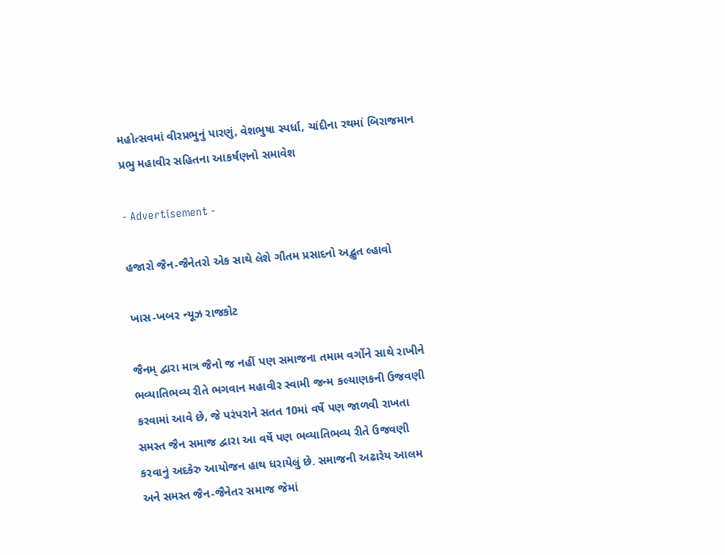મહોત્સવમાં વીરપ્રભુનું પારણું, વેશભુષા સ્પર્ધા, ચાંદીના રથમાં બિરાજમાન પ્રભુ મહાવીર સહિતના આકર્ષણનો સમાવેશ

- Advertisement -

હજારો જૈન-જૈનેતરો એક સાથે લેશે ગૌતમ પ્રસાદનો અદ્ભુત લ્હાવો

ખાસ-ખબર ન્યૂઝ રાજકોટ

જૈનમ્ દ્વારા માત્ર જૈનો જ નહીં પણ સમાજના તમામ વર્ગોને સાથે રાખીને ભવ્યાતિભવ્ય રીતે ભગવાન મહાવીર સ્વામી જન્મ કલ્યાણકની ઉજવણી કરવામાં આવે છે, જે પરંપરાને સતત 10માં વર્ષે પણ જાળવી રાખતા સમસ્ત જૈન સમાજ દ્વારા આ વર્ષે પણ ભવ્યાતિભવ્ય રીતે ઉજવણી કરવાનું અદકેરુ આયોજન હાથ ધરાયેલું છે. સમાજની અઢારેય આલમ અને સમસ્ત જૈન-જૈનેતર સમાજ જેમાં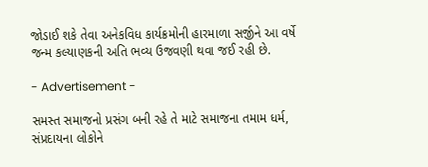જોડાઈ શકે તેવા અનેકવિધ કાર્યક્રમોની હારમાળા સર્જીને આ વર્ષે જન્મ કલ્યાણકની અતિ ભવ્ય ઉજવણી થવા જઈ રહી છે.

- Advertisement -

સમસ્ત સમાજનો પ્રસંગ બની રહે તે માટે સમાજના તમામ ધર્મ, સંપ્રદાયના લોકોને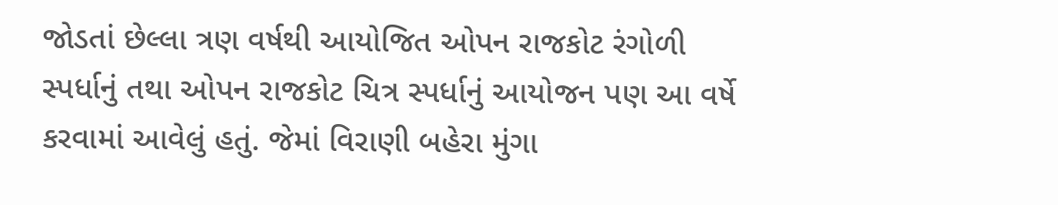જોડતાં છેલ્લા ત્રણ વર્ષથી આયોજિત ઓપન રાજકોટ રંગોળી સ્પર્ધાનું તથા ઓપન રાજકોટ ચિત્ર સ્પર્ધાનું આયોજન પણ આ વર્ષે કરવામાં આવેલું હતું. જેમાં વિરાણી બહેરા મુંગા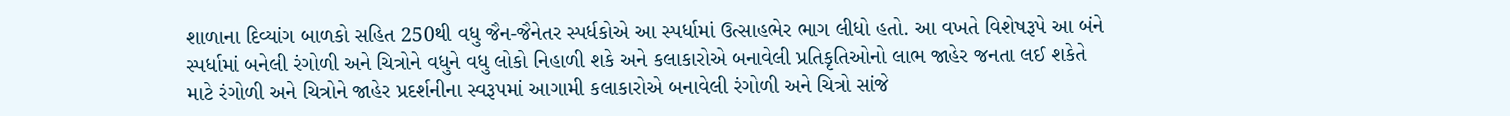શાળાના દિવ્યાંગ બાળકો સહિત 250થી વધુ જૈન-જૈનેતર સ્પર્ધકોએ આ સ્પર્ધામાં ઉત્સાહભેર ભાગ લીધો હતો. આ વખતે વિશેષરૂપે આ બંને સ્પર્ધામાં બનેલી રંગોળી અને ચિત્રોને વધુને વધુ લોકો નિહાળી શકે અને કલાકારોએ બનાવેલી પ્રતિકૃતિઓનો લાભ જાહેર જનતા લઈ શકેતે માટે રંગોળી અને ચિત્રોને જાહેર પ્રદર્શનીના સ્વરૂપમાં આગામી કલાકારોએ બનાવેલી રંગોળી અને ચિત્રો સાંજે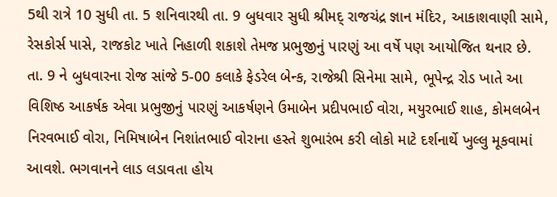5થી રાત્રે 10 સુધી તા. 5 શનિવારથી તા. 9 બુધવાર સુધી શ્રીમદ્ રાજચંદ્ર જ્ઞાન મંદિર, આકાશવાણી સામે, રેસકોર્સ પાસે, રાજકોટ ખાતે નિહાળી શકાશે તેમજ પ્રભુજીનું પારણું આ વર્ષે પણ આયોજિત થનાર છે. તા. 9 ને બુધવારના રોજ સાંજે 5-00 કલાકે ફેડરેલ બેન્ક, રાજેશ્રી સિનેમા સામે, ભૂપેન્દ્ર રોડ ખાતે આ વિશિષ્ઠ આકર્ષક એવા પ્રભુજીનું પારણું આકર્ષણને ઉમાબેન પ્રદીપભાઈ વોરા, મયુરભાઈ શાહ, કોમલબેન નિરવભાઈ વોરા, નિમિષાબેન નિશાંતભાઈ વોરાના હસ્તે શુભારંભ કરી લોકો માટે દર્શનાર્થે ખુલ્લુ મૂકવામાં આવશે. ભગવાનને લાડ લડાવતા હોય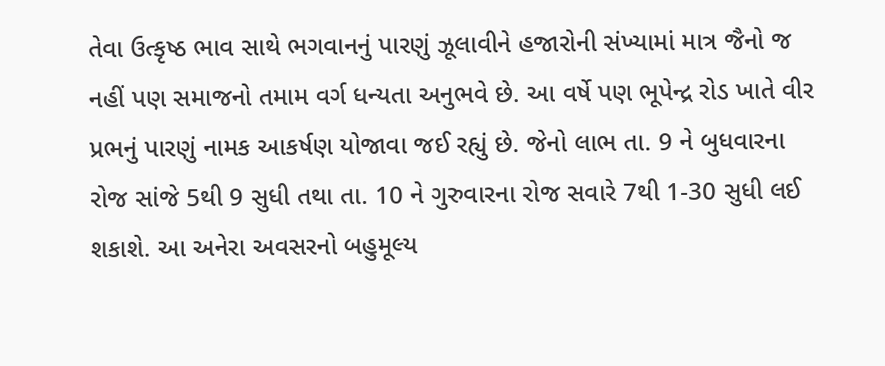તેવા ઉત્કૃષ્ઠ ભાવ સાથે ભગવાનનું પારણું ઝૂલાવીને હજારોની સંખ્યામાં માત્ર જૈનો જ નહીં પણ સમાજનો તમામ વર્ગ ધન્યતા અનુભવે છે. આ વર્ષે પણ ભૂપેન્દ્ર રોડ ખાતે વીર પ્રભનું પારણું નામક આકર્ષણ યોજાવા જઈ રહ્યું છે. જેનો લાભ તા. 9 ને બુધવારના રોજ સાંજે 5થી 9 સુધી તથા તા. 10 ને ગુરુવારના રોજ સવારે 7થી 1-30 સુધી લઈ શકાશે. આ અનેરા અવસરનો બહુમૂલ્ય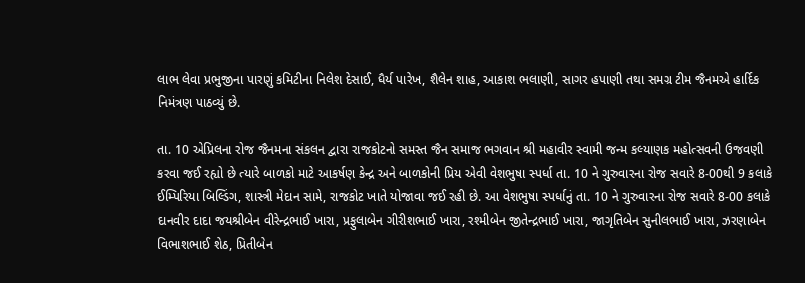લાભ લેવા પ્રભુજીના પારણું કમિટીના નિલેશ દેસાઈ, ધૈર્ય પારેખ, શૈલેન શાહ, આકાશ ભલાણી, સાગર હપાણી તથા સમગ્ર ટીમ જૈનમએ હાર્દિક નિમંત્રણ પાઠવ્યું છે.

તા. 10 એપ્રિલના રોજ જૈનમના સંકલન દ્વારા રાજકોટનો સમસ્ત જૈન સમાજ ભગવાન શ્રી મહાવીર સ્વામી જન્મ કલ્યાણક મહોત્સવની ઉજવણી કરવા જઈ રહ્યો છે ત્યારે બાળકો માટે આકર્ષણ કેન્દ્ર અને બાળકોની પ્રિય એવી વેશભુષા સ્પર્ધા તા. 10 ને ગુરુવારના રોજ સવારે 8-00થી 9 કલાકે ઈમ્પિરિયા બિલ્ડિંગ, શાસ્ત્રી મેદાન સામે, રાજકોટ ખાતે યોજાવા જઈ રહી છે. આ વેશભુષા સ્પર્ધાનું તા. 10 ને ગુરુવારના રોજ સવારે 8-00 કલાકે દાનવીર દાદા જયશ્રીબેન વીરેન્દ્રભાઈ ખારા, પ્રફુલાબેન ગીરીશભાઈ ખારા, રશ્મીબેન જીતેન્દ્રભાઈ ખારા, જાગૃતિબેન સુનીલભાઈ ખારા, ઝરણાબેન વિભાશભાઈ શેઠ, પ્રિતીબેન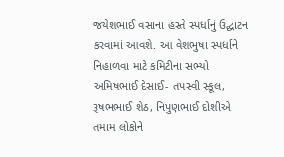જયેશભાઈ વસાના હસ્તે સ્પર્ધાનું ઉદ્ઘાટન કરવામાં આવશે. આ વેશભુષા સ્પર્ધાને નિહાળવા માટે કમિટીના સભ્યો અમિષભાઈ દેસાઈ- તપસ્વી સ્કૂલ, રૂષભભાઈ શેઠ, નિપુણભાઈ દોશીએ તમામ લોકોને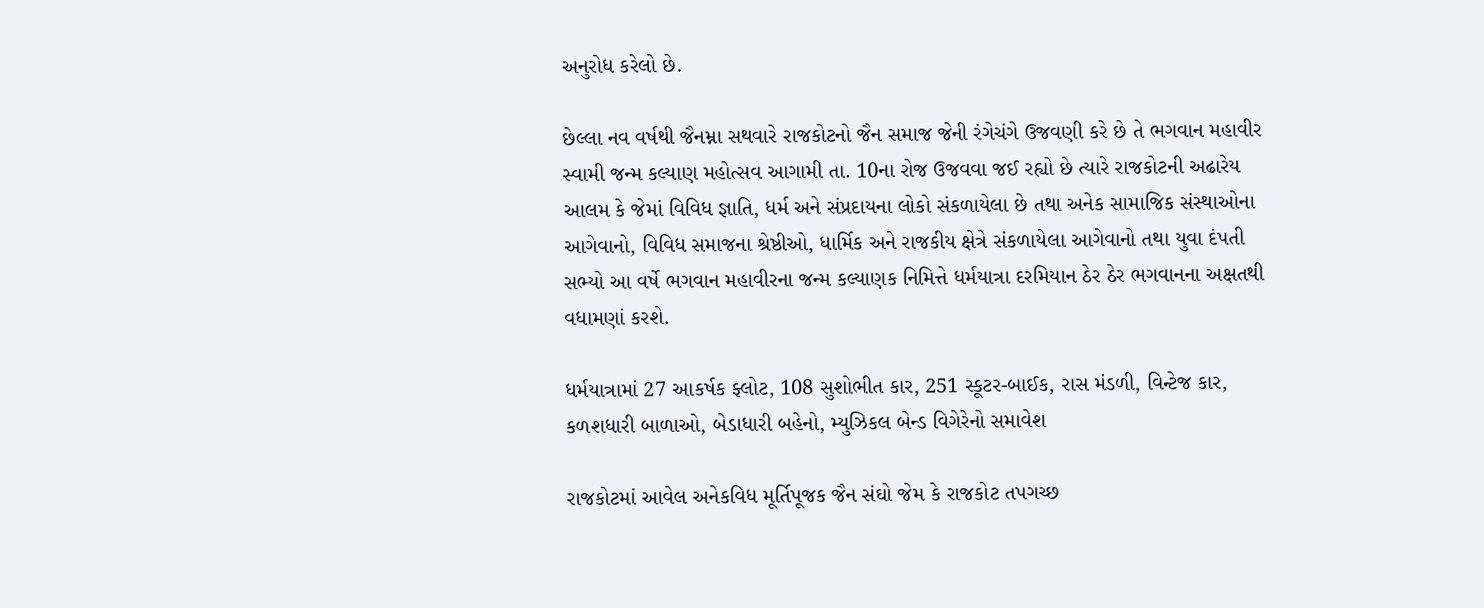અનુરોધ કરેલો છે.

છેલ્લા નવ વર્ષથી જૈનમ્ના સથવારે રાજકોટનો જૈન સમાજ જેની રંગેચંગે ઉજવણી કરે છે તે ભગવાન મહાવીર સ્વામી જન્મ કલ્યાણ મહોત્સવ આગામી તા. 10ના રોજ ઉજવવા જઈ રહ્યો છે ત્યારે રાજકોટની અઢારેય આલમ કે જેમાં વિવિધ જ્ઞાતિ, ધર્મ અને સંપ્રદાયના લોકો સંકળાયેલા છે તથા અનેક સામાજિક સંસ્થાઓના આગેવાનો, વિવિધ સમાજના શ્રેષ્ઠીઓ, ધાર્મિક અને રાજકીય ક્ષેત્રે સંકળાયેલા આગેવાનો તથા યુવા દંપતી સભ્યો આ વર્ષે ભગવાન મહાવીરના જન્મ કલ્યાણક નિમિત્તે ધર્મયાત્રા દરમિયાન ઠેર ઠેર ભગવાનના અક્ષતથી વધામણાં કરશે.

ધર્મયાત્રામાં 27 આકર્ષક ફ્લોટ, 108 સુશોભીત કાર, 251 સ્કૂટર-બાઈક, રાસ મંડળી, વિન્ટેજ કાર, કળશધારી બાળાઓ, બેડાધારી બહેનો, મ્યુઝિકલ બેન્ડ વિગેરેનો સમાવેશ

રાજકોટમાં આવેલ અનેકવિધ મૂર્તિપૂજક જૈન સંઘો જેમ કે રાજકોટ તપગચ્છ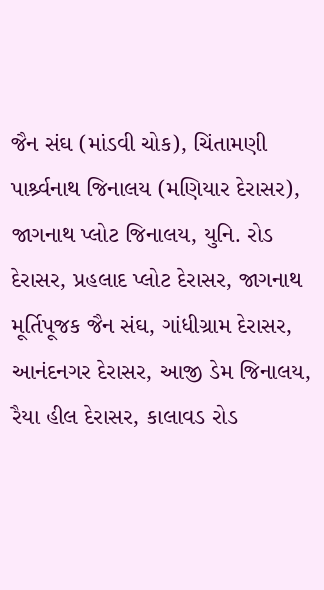જૈન સંઘ (માંડવી ચોક), ચિંતામણી પાર્શ્ર્વનાથ જિનાલય (મણિયાર દેરાસર), જાગનાથ પ્લોટ જિનાલય, યુનિ. રોડ દેરાસર, પ્રહલાદ પ્લોટ દેરાસર, જાગનાથ મૂર્તિપૂજક જૈન સંઘ, ગાંધીગ્રામ દેરાસર, આનંદનગર દેરાસર, આજી ડેમ જિનાલય, રૈયા હીલ દેરાસર, કાલાવડ રોડ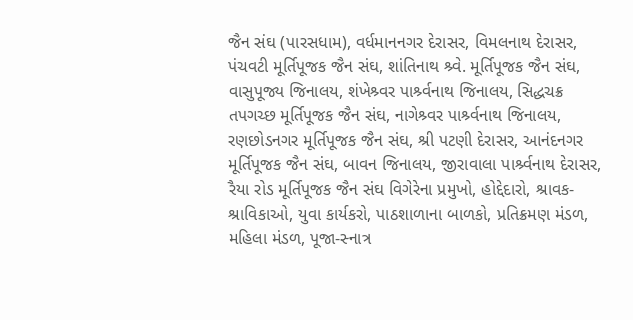જૈન સંઘ (પારસધામ), વર્ધમાનનગર દેરાસર, વિમલનાથ દેરાસર, પંચવટી મૂર્તિપૂજક જૈન સંઘ, શાંતિનાથ શ્ર્વે. મૂર્તિપૂજક જૈન સંઘ, વાસુપૂજ્ય જિનાલય, શંખેશ્ર્વર પાર્શ્ર્વનાથ જિનાલય, સિદ્ધચક્ર તપગચ્છ મૂર્તિપૂજક જૈન સંઘ, નાગેશ્ર્વર પાર્શ્ર્વનાથ જિનાલય, રણછોડનગર મૂર્તિપૂજક જૈન સંઘ, શ્રી પટણી દેરાસર, આનંદનગર મૂર્તિપૂજક જૈન સંઘ, બાવન જિનાલય, જીરાવાલા પાર્શ્ર્વનાથ દેરાસર, રૈયા રોડ મૂર્તિપૂજક જૈન સંઘ વિગેરેના પ્રમુખો, હોદ્દેદારો, શ્રાવક-શ્રાવિકાઓ, યુવા કાર્યકરો, પાઠશાળાના બાળકો, પ્રતિક્રમણ મંડળ, મહિલા મંડળ, પૂજા-સ્નાત્ર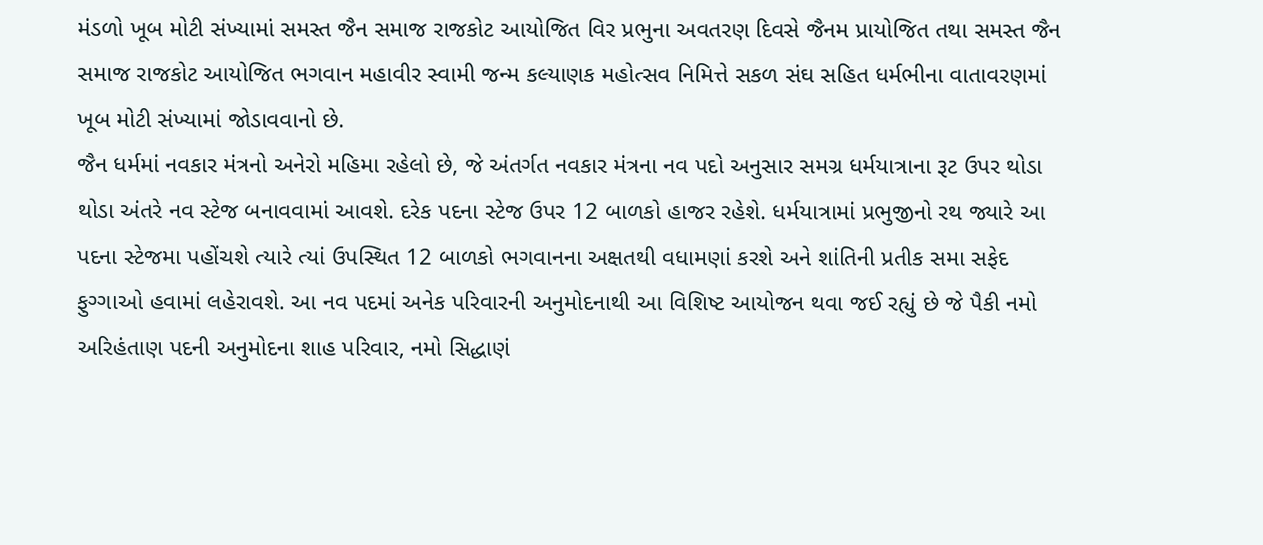મંડળો ખૂબ મોટી સંખ્યામાં સમસ્ત જૈન સમાજ રાજકોટ આયોજિત વિર પ્રભુના અવતરણ દિવસે જૈનમ પ્રાયોજિત તથા સમસ્ત જૈન સમાજ રાજકોટ આયોજિત ભગવાન મહાવીર સ્વામી જન્મ કલ્યાણક મહોત્સવ નિમિત્તે સકળ સંઘ સહિત ધર્મભીના વાતાવરણમાં ખૂબ મોટી સંખ્યામાં જોડાવવાનો છે.
જૈન ધર્મમાં નવકાર મંત્રનો અનેરો મહિમા રહેલો છે, જે અંતર્ગત નવકાર મંત્રના નવ પદો અનુસાર સમગ્ર ધર્મયાત્રાના રૂટ ઉપર થોડા થોડા અંતરે નવ સ્ટેજ બનાવવામાં આવશે. દરેક પદના સ્ટેજ ઉપર 12 બાળકો હાજર રહેશે. ધર્મયાત્રામાં પ્રભુજીનો રથ જ્યારે આ પદના સ્ટેજમા પહોંચશે ત્યારે ત્યાં ઉપસ્થિત 12 બાળકો ભગવાનના અક્ષતથી વધામણાં કરશે અને શાંતિની પ્રતીક સમા સફેદ ફુગ્ગાઓ હવામાં લહેરાવશે. આ નવ પદમાં અનેક પરિવારની અનુમોદનાથી આ વિશિષ્ટ આયોજન થવા જઈ રહ્યું છે જે પૈકી નમો અરિહંતાણ પદની અનુમોદના શાહ પરિવાર, નમો સિદ્ધાણં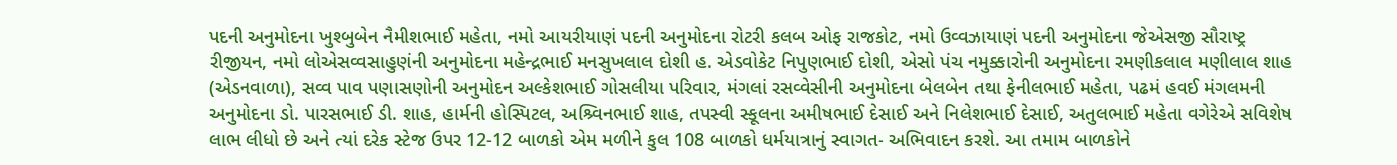પદની અનુમોદના ખુશ્બુબેન નૈમીશભાઈ મહેતા, નમો આયરીયાણં પદની અનુમોદના રોટરી કલબ ઓફ રાજકોટ, નમો ઉવ્વઝાયાણં પદની અનુમોદના જેએસજી સૌરાષ્ટ્ર રીજીયન, નમો લોએસવ્વસાહુણંની અનુમોદના મહેન્દ્રભાઈ મનસુખલાલ દોશી હ. એડવોકેટ નિપુણભાઈ દોશી, એસો પંચ નમુક્કારોની અનુમોદના રમણીકલાલ મણીલાલ શાહ (એડનવાળા), સવ્વ પાવ પણાસણોની અનુમોદન અલ્કેશભાઈ ગોસલીયા પરિવાર, મંગલાં રસવ્વેસીની અનુમોદના બેલબેન તથા ફેનીલભાઈ મહેતા, પઢમં હવઈ મંગલમની અનુમોદના ડો. પારસભાઈ ડી. શાહ, હાર્મની હોસ્પિટલ, અશ્ર્વિનભાઈ શાહ, તપસ્વી સ્કૂલના અમીષભાઈ દેસાઈ અને નિલેશભાઈ દેસાઈ, અતુલભાઈ મહેતા વગેરેએ સવિશેષ લાભ લીધો છે અને ત્યાં દરેક સ્ટેજ ઉપર 12-12 બાળકો એમ મળીને કુલ 108 બાળકો ધર્મયાત્રાનું સ્વાગત- અભિવાદન કરશે. આ તમામ બાળકોને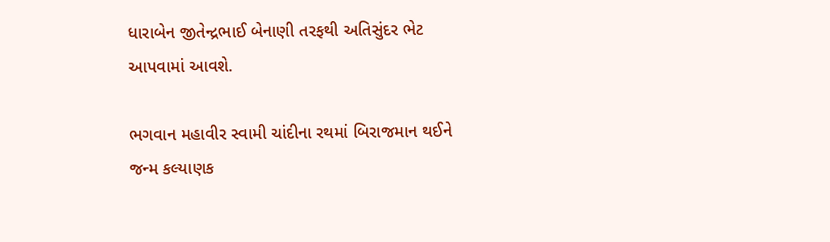ધારાબેન જીતેન્દ્રભાઈ બેનાણી તરફથી અતિસુંદર ભેટ આપવામાં આવશે.

ભગવાન મહાવીર સ્વામી ચાંદીના રથમાં બિરાજમાન થઈને જન્મ કલ્યાણક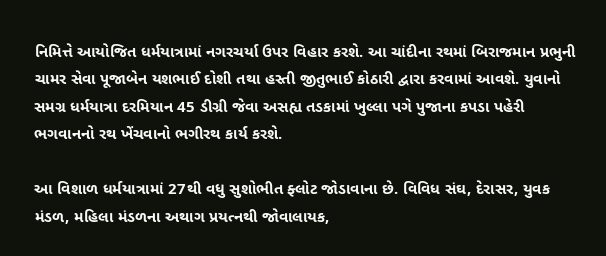નિમિત્તે આયોજિત ધર્મયાત્રામાં નગરચર્યા ઉપર વિહાર કરશે. આ ચાંદીના રથમાં બિરાજમાન પ્રભુની ચામર સેવા પૂજાબેન યશભાઈ દોશી તથા હસ્તી જીતુભાઈ કોઠારી દ્વારા કરવામાં આવશે. યુવાનો સમગ્ર ધર્મયાત્રા દરમિયાન 45 ડીગ્રી જેવા અસહ્ય તડકામાં ખુલ્લા પગે પુજાના કપડા પહેરી ભગવાનનો રથ ખેંચવાનો ભગીરથ કાર્ય કરશે.

આ વિશાળ ધર્મયાત્રામાં 27થી વધુ સુશોભીત ફ્લોટ જોડાવાના છે. વિવિધ સંઘ, દેરાસર, યુવક મંડળ, મહિલા મંડળના અથાગ પ્રયત્નથી જોવાલાયક,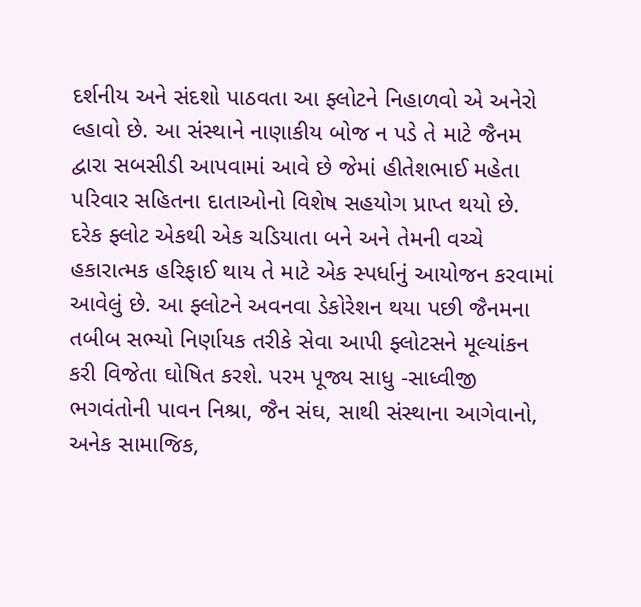દર્શનીય અને સંદશો પાઠવતા આ ફ્લોટને નિહાળવો એ અનેરો લ્હાવો છે. આ સંસ્થાને નાણાકીય બોજ ન પડે તે માટે જૈનમ દ્વારા સબસીડી આપવામાં આવે છે જેમાં હીતેશભાઈ મહેતા પરિવાર સહિતના દાતાઓનો વિશેષ સહયોગ પ્રાપ્ત થયો છે. દરેક ફ્લોટ એકથી એક ચડિયાતા બને અને તેમની વચ્ચે હકારાત્મક હરિફાઈ થાય તે માટે એક સ્પર્ધાનું આયોજન કરવામાં આવેલું છે. આ ફ્લોટને અવનવા ડેકોરેશન થયા પછી જૈનમના તબીબ સભ્યો નિર્ણાયક તરીકે સેવા આપી ફ્લોટસને મૂલ્યાંકન કરી વિજેતા ઘોષિત કરશે. પરમ પૂજ્ય સાધુ -સાધ્વીજી ભગવંતોની પાવન નિશ્રા, જૈન સંઘ, સાથી સંસ્થાના આગેવાનો, અનેક સામાજિક,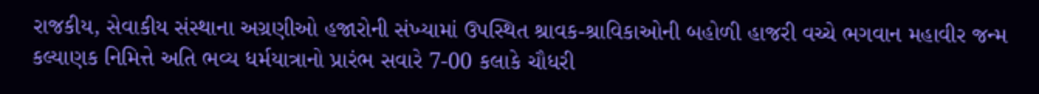રાજકીય, સેવાકીય સંસ્થાના અગ્રણીઓ હજારોની સંખ્યામાં ઉપસ્થિત શ્રાવક-શ્રાવિકાઓની બહોળી હાજરી વચ્ચે ભગવાન મહાવીર જન્મ કલ્યાણક નિમિત્તે અતિ ભવ્ય ધર્મયાત્રાનો પ્રારંભ સવારે 7-00 કલાકે ચૌધરી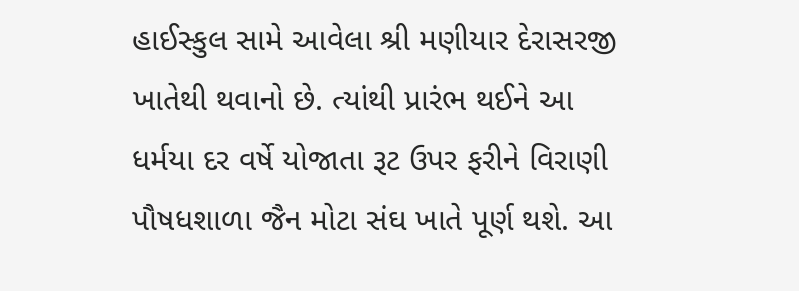હાઈસ્કુલ સામે આવેલા શ્રી મણીયાર દેરાસરજી ખાતેથી થવાનો છે. ત્યાંથી પ્રારંભ થઈને આ ધર્મયા દર વર્ષે યોજાતા રૂટ ઉપર ફરીને વિરાણી પૌષધશાળા જૈન મોટા સંઘ ખાતે પૂર્ણ થશે. આ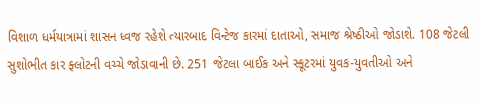વિશાળ ધર્મયાત્રામાં શાસન ધ્વજ રહેશે ત્યારબાદ વિન્ટેજ કારમાં દાતાઓ, સમાજ શ્રેષ્ઠીઓ જોડાશે. 108 જેટલી સુશોભીત કાર ફ્લોટની વચ્ચે જોડાવાની છે. 251 જેટલા બાઈક અને સ્કૂટરમાં યુવક-યુવતીઓ અને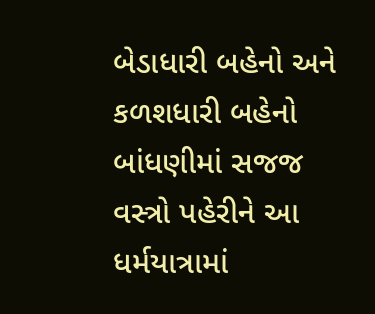બેડાધારી બહેનો અને કળશધારી બહેનો બાંધણીમાં સજજ વસ્ત્રો પહેરીને આ ધર્મયાત્રામાં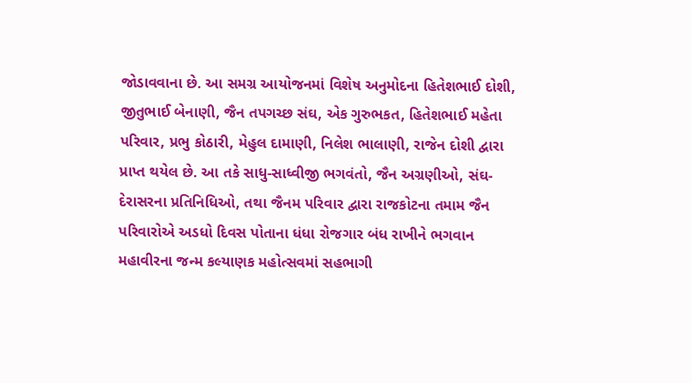જોડાવવાના છે. આ સમગ્ર આયોજનમાં વિશેષ અનુમોદના હિતેશભાઈ દોશી, જીતુભાઈ બેનાણી, જૈન તપગચ્છ સંઘ, એક ગુરુભકત, હિતેશભાઈ મહેતા પરિવાર, પ્રભુ કોઠારી, મેહુલ દામાણી, નિલેશ ભાલાણી, રાજેન દોશી દ્વારા પ્રાપ્ત થયેલ છે. આ તકે સાધુ-સાધ્વીજી ભગવંતો, જૈન અગ્રણીઓ, સંઘ-દેરાસરના પ્રતિનિધિઓ, તથા જૈનમ પરિવાર દ્વારા રાજકોટના તમામ જૈન પરિવારોએ અડધો દિવસ પોતાના ધંધા રોજગાર બંધ રાખીને ભગવાન મહાવીરના જન્મ કલ્યાણક મહોત્સવમાં સહભાગી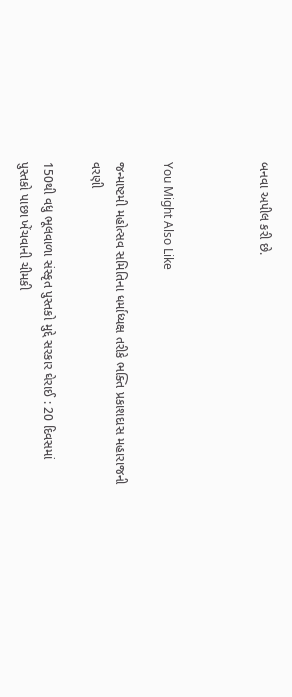બનવા અપીલ કરી છે.



You Might Also Like

જન્માષ્ટમી મહોત્સવ સમિતિના ધર્માધ્યક્ષ તરીકે ભક્તિ પ્રકાશદાસ મહારાજની વરણી

150થી વધુ ભૂલવાળા સંસ્કૃત પુસ્તકો મુદ્દે સરકાર ઘેરાઈ : 20 દિવસમાં પુસ્તકો પાછા ખેંચવાની ચીમકી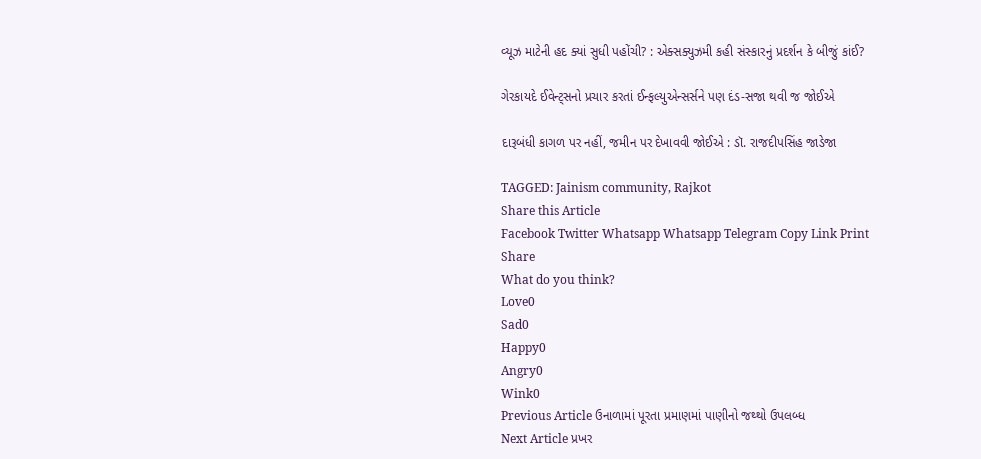વ્યૂઝ માટેની હદ ક્યાં સુધી પહોંચી? : એક્સક્યુઝમી કહી સંસ્કારનું પ્રદર્શન કે બીજું કાંઈ?

ગેરકાયદે ઈવેન્ટ્સનો પ્રચાર કરતાં ઈન્ફલ્યુએન્સર્સને પણ દંડ-સજા થવી જ જોઈએ

દારૂબંધી કાગળ પર નહીં, જમીન પર દેખાવવી જોઈએ : ડૉ. રાજદીપસિંહ જાડેજા

TAGGED: Jainism community, Rajkot
Share this Article
Facebook Twitter Whatsapp Whatsapp Telegram Copy Link Print
Share
What do you think?
Love0
Sad0
Happy0
Angry0
Wink0
Previous Article ઉનાળામાં પૂરતા પ્રમાણમાં પાણીનો જથ્થો ઉપલબ્ધ
Next Article પ્રખર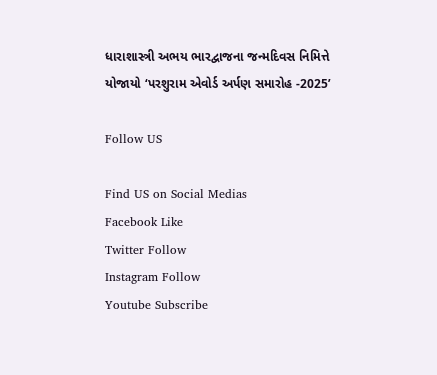ધારાશાસ્ત્રી અભય ભારદ્વાજના જન્મદિવસ નિમિત્તે યોજાયો ‘પરશુરામ એવોર્ડ અર્પણ સમારોહ -2025’

Follow US

Find US on Social Medias
Facebook Like
Twitter Follow
Instagram Follow
Youtube Subscribe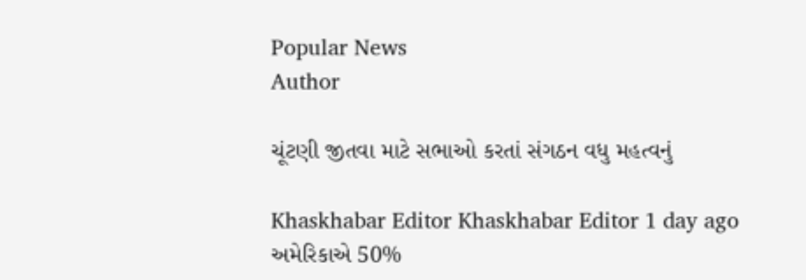Popular News
Author

ચૂંટણી જીતવા માટે સભાઓ કરતાં સંગઠન વધુ મહત્વનું

Khaskhabar Editor Khaskhabar Editor 1 day ago
અમેરિકાએ 50%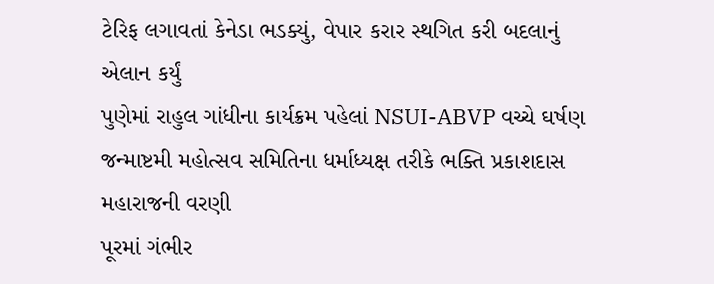ટેરિફ લગાવતાં કેનેડા ભડક્યું, વેપાર કરાર સ્થગિત કરી બદલાનું એલાન કર્યું
પુણેમાં રાહુલ ગાંધીના કાર્યક્રમ પહેલાં NSUI-ABVP વચ્ચે ઘર્ષણ
જન્માષ્ટમી મહોત્સવ સમિતિના ધર્માધ્યક્ષ તરીકે ભક્તિ પ્રકાશદાસ મહારાજની વરણી
પૂરમાં ગંભીર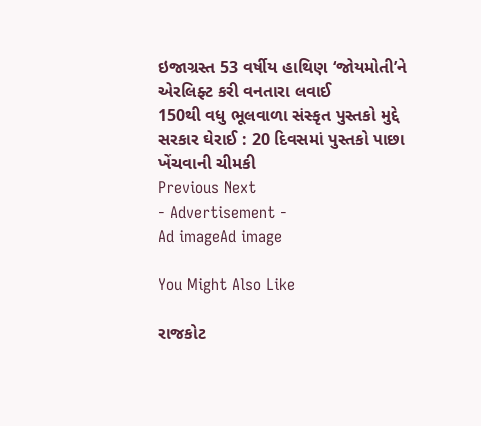ઇજાગ્રસ્ત 53 વર્ષીય હાથિણ ‘જોયમોતી’ને એરલિફ્ટ કરી વનતારા લવાઈ
150થી વધુ ભૂલવાળા સંસ્કૃત પુસ્તકો મુદ્દે સરકાર ઘેરાઈ : 20 દિવસમાં પુસ્તકો પાછા ખેંચવાની ચીમકી
Previous Next
- Advertisement -
Ad imageAd image

You Might Also Like

રાજકોટ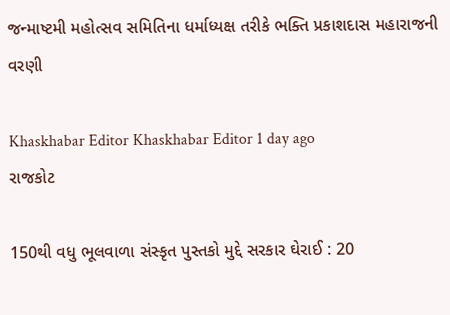જન્માષ્ટમી મહોત્સવ સમિતિના ધર્માધ્યક્ષ તરીકે ભક્તિ પ્રકાશદાસ મહારાજની વરણી

Khaskhabar Editor Khaskhabar Editor 1 day ago
રાજકોટ

150થી વધુ ભૂલવાળા સંસ્કૃત પુસ્તકો મુદ્દે સરકાર ઘેરાઈ : 20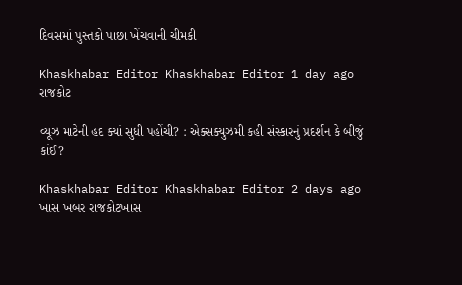દિવસમાં પુસ્તકો પાછા ખેંચવાની ચીમકી

Khaskhabar Editor Khaskhabar Editor 1 day ago
રાજકોટ

વ્યૂઝ માટેની હદ ક્યાં સુધી પહોંચી? : એક્સક્યુઝમી કહી સંસ્કારનું પ્રદર્શન કે બીજું કાંઈ?

Khaskhabar Editor Khaskhabar Editor 2 days ago
ખાસ ખબર રાજકોટખાસ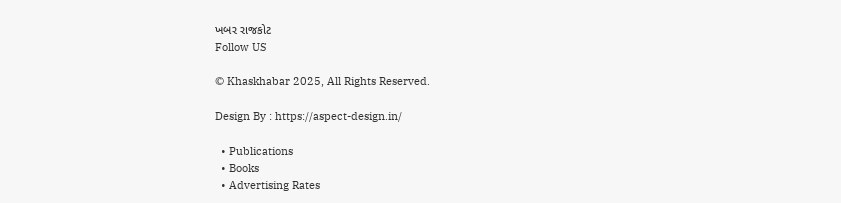ખબર રાજકોટ
Follow US

© Khaskhabar 2025, All Rights Reserved.

Design By : https://aspect-design.in/

  • Publications
  • Books
  • Advertising Rates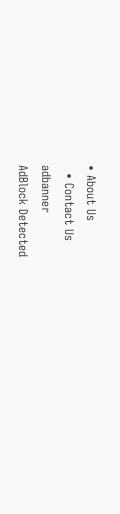• About Us
  • Contact Us
adbanner
AdBlock Detected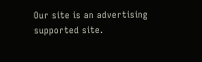Our site is an advertising supported site.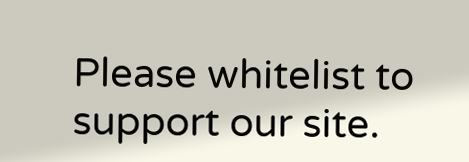Please whitelist to support our site.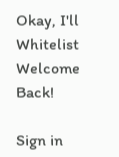Okay, I'll Whitelist
Welcome Back!

Sign in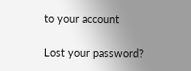to your account

Lost your password?